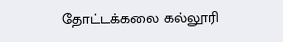தோட்டக்கலை கல்லூரி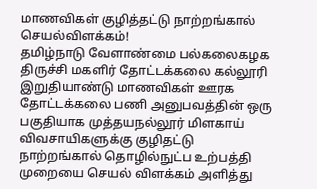மாணவிகள் குழித்தட்டு நாற்றங்கால் செயல்விளக்கம்!
தமிழ்நாடு வேளாண்மை பல்கலைகழக திருச்சி மகளிர் தோட்டக்கலை கல்லூரி இறுதியாண்டு மாணவிகள் ஊரக தோட்டக்கலை பணி அனுபவத்தின் ஒரு பகுதியாக முத்தயநல்லூர் மிளகாய் விவசாயிகளுக்கு குழிதட்டு நாற்றங்கால் தொழில்நுட்ப உற்பத்தி முறையை செயல் விளக்கம் அளித்து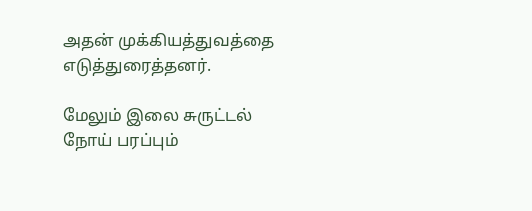அதன் முக்கியத்துவத்தை எடுத்துரைத்தனர்.

மேலும் இலை சுருட்டல் நோய் பரப்பும்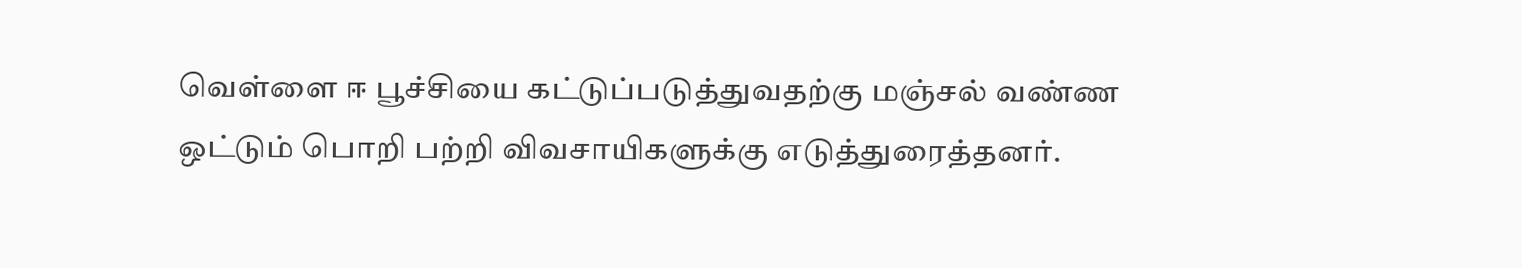வெள்ளை ஈ பூச்சியை கட்டுப்படுத்துவதற்கு மஞ்சல் வண்ண ஒட்டும் பொறி பற்றி விவசாயிகளுக்கு எடுத்துரைத்தனர்.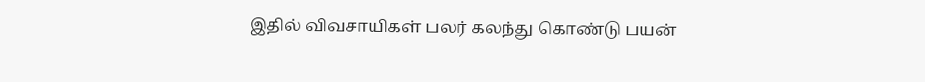இதில் விவசாயிகள் பலர் கலந்து கொண்டு பயன்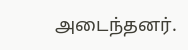அடைந்தனர்.